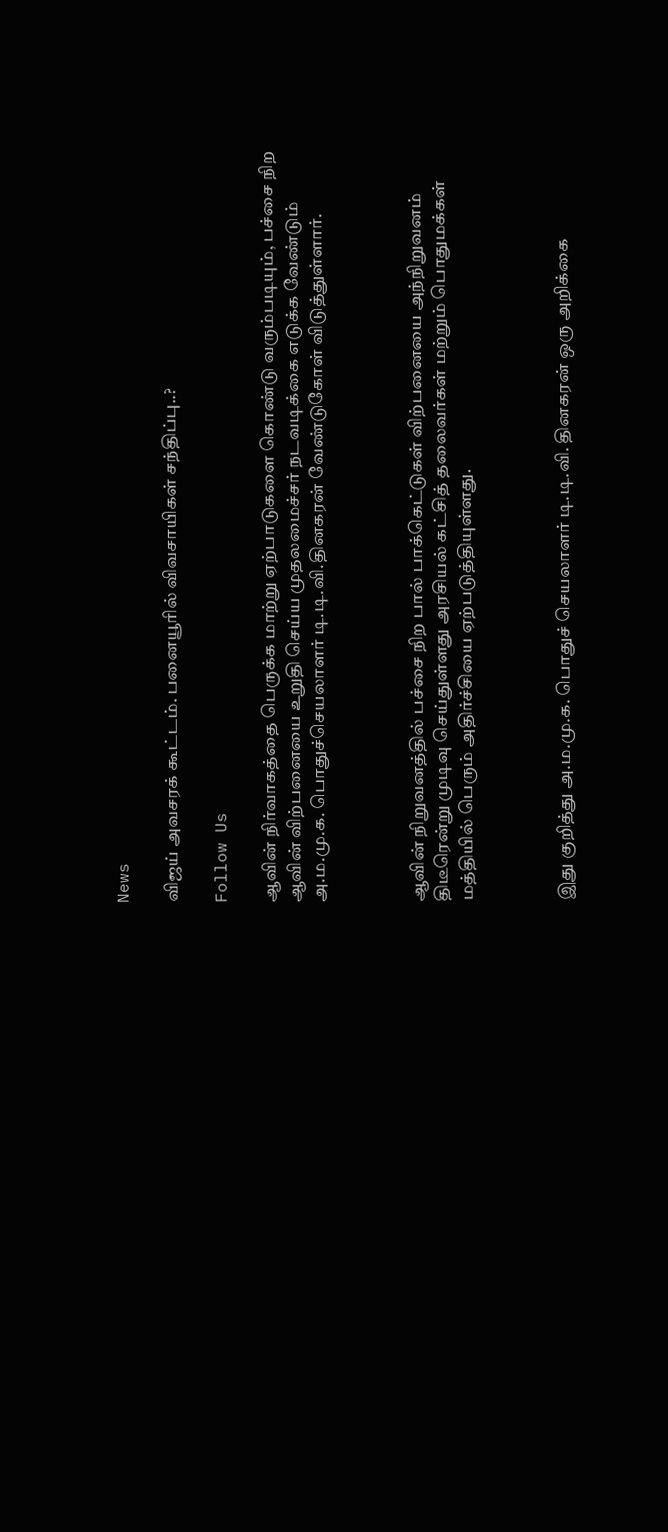News

விஜய் அவசரக் கூட்டம். பனையூரில் விவசாயிகள் சந்திப்பு..?

Follow Us

ஆவின் நிர்வாகத்தை பெருக்க மாற்று ஏற்பாடுகளை கொண்டு வரும்படியும், பச்சை நிற ஆவின் விற்பனையை உறுதி செய்ய முதலமைச்சர் நடவடிக்கை எடுக்க வேண்டும் அ.ம.மு.க. பொதுச்செயலாளர் டி.டி.வி.தினகரன் வேண்டுகோள் விடுத்துள்ளார்.



ஆவின் நிறுவனத்தில் பச்சை நிற பால் பாக்கெட்டுகள் விற்பனையை அந்நிறுவனம் திடீரென்று முடிவு செய்துள்ளது அரசியல் கட்சித் தலைவர்கள் மற்றும் பொதுமக்கள் மத்தியில் பெரும் அதிர்ச்சியை ஏற்படுத்தியுள்ளது.



இது குறித்து அ.ம.மு.க. பொதுச் செயலாளர் டி.டி.வி. தினகரன் ஒரு அறிக்கை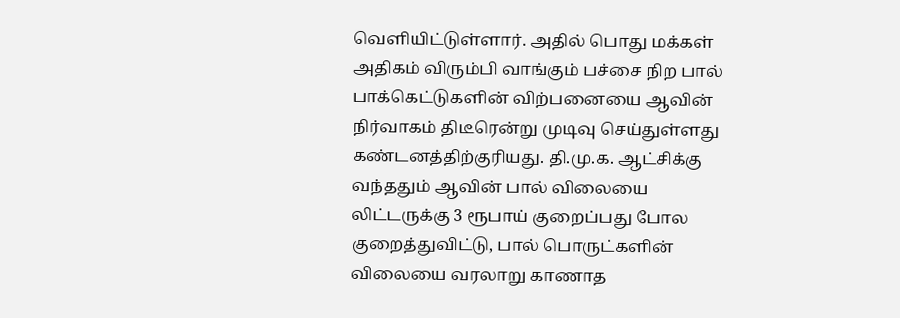வெளியிட்டுள்ளார். அதில் பொது மக்கள் அதிகம் விரும்பி வாங்கும் பச்சை நிற பால் பாக்கெட்டுகளின் விற்பனையை ஆவின் நிர்வாகம் திடீரென்று முடிவு செய்துள்ளது கண்டனத்திற்குரியது. தி.மு.க. ஆட்சிக்கு வந்ததும் ஆவின் பால் விலையை லிட்டருக்கு 3 ரூபாய் குறைப்பது போல குறைத்துவிட்டு, பால் பொருட்களின் விலையை வரலாறு காணாத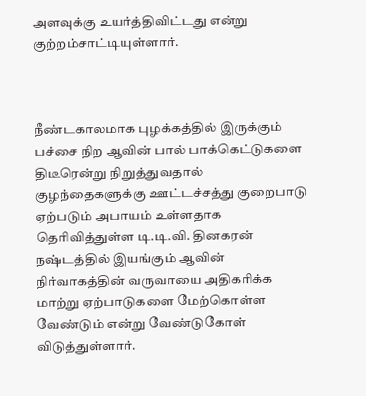அளவுக்கு உயர்த்திவிட்டது என்று குற்றம்சாட்டியுள்ளார்.



நீண்டகாலமாக புழக்கத்தில் இருக்கும் பச்சை நிற ஆவின் பால் பாக்கெட்டுகளை திடீரென்று நிறுத்துவதால் குழந்தைகளுக்கு ஊட்டச்சத்து குறைபாடு ஏற்படும் அபாயம் உள்ளதாக தெரிவித்துள்ள டி.டி.வி. தினகரன் நஷ்டத்தில் இயங்கும் ஆவின் நிர்வாகத்தின் வருவாயை அதிகரிக்க மாற்று ஏற்பாடுகளை மேற்கொள்ள வேண்டும் என்று வேண்டுகோள் விடுத்துள்ளார்.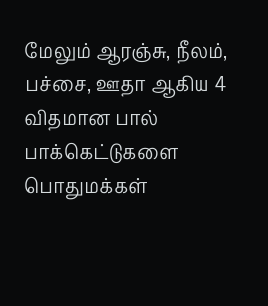மேலும் ஆரஞ்சு, நீலம், பச்சை, ஊதா ஆகிய 4 விதமான பால் பாக்கெட்டுகளை பொதுமக்கள்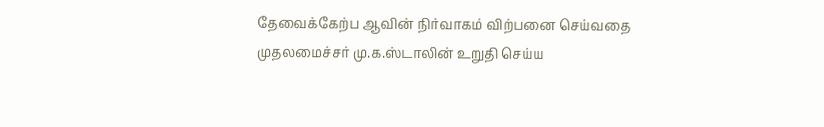தேவைக்கேற்ப ஆவின் நிர்வாகம் விற்பனை செய்வதை முதலமைச்சர் மு.க.ஸ்டாலின் உறுதி செய்ய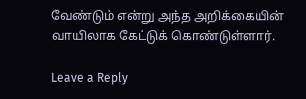வேண்டும் என்று அந்த அறிக்கையின் வாயிலாக கேட்டுக் கொண்டுள்ளார்.

Leave a Reply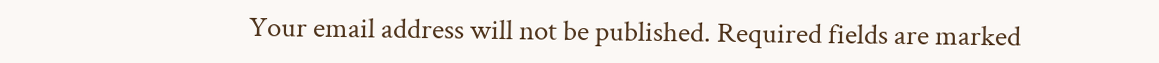Your email address will not be published. Required fields are marked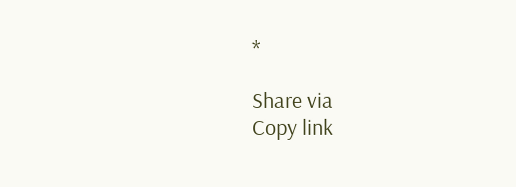*

Share via
Copy link